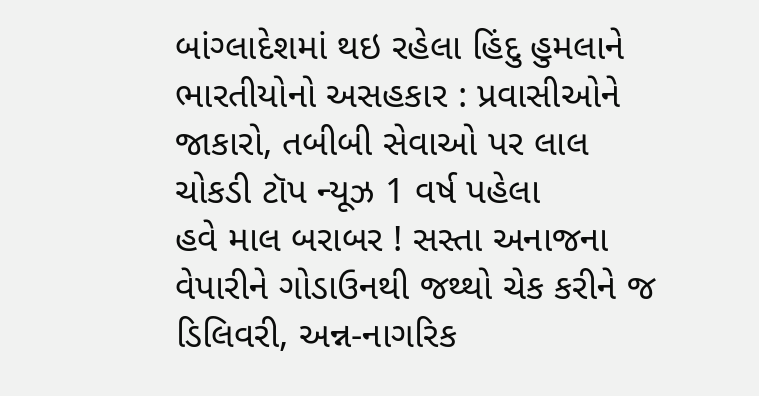બાંગ્લાદેશમાં થઇ રહેલા હિંદુ હુમલાને ભારતીયોનો અસહકાર : પ્રવાસીઓને જાકારો, તબીબી સેવાઓ પર લાલ ચોકડી ટૉપ ન્યૂઝ 1 વર્ષ પહેલા
હવે માલ બરાબર ! સસ્તા અનાજના વેપારીને ગોડાઉનથી જથ્થો ચેક કરીને જ ડિલિવરી, અન્ન-નાગરિક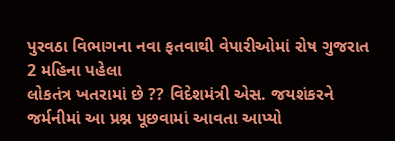પુરવઠા વિભાગના નવા ફતવાથી વેપારીઓમાં રોષ ગુજરાત 2 મહિના પહેલા
લોકતંત્ર ખતરામાં છે ?? વિદેશમંત્રી એસ. જયશંકરને જર્મનીમાં આ પ્રશ્ન પૂછવામાં આવતા આપ્યો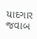યાદગાર જવાબ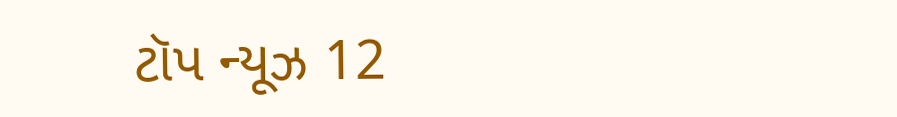ટૉપ ન્યૂઝ 12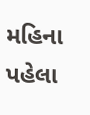મહિના પહેલા